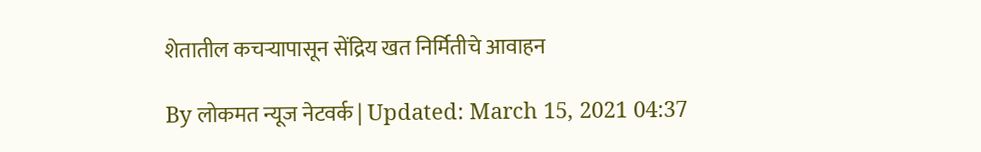शेतातील कचऱ्यापासून सेंद्रिय खत निर्मितीचे आवाहन

By लोकमत न्यूज नेटवर्क | Updated: March 15, 2021 04:37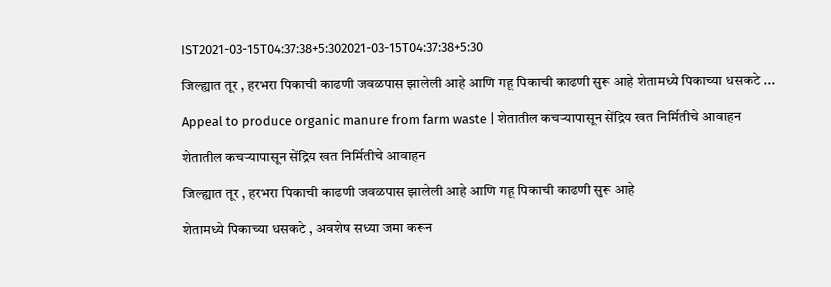IST2021-03-15T04:37:38+5:302021-03-15T04:37:38+5:30

जिल्ह्यात तूर , हरभरा पिकाची काढणी जवळपास झालेली आहे आणि गहू पिकाची काढणी सुरू आहे शेतामध्ये पिकाच्या धसकटे ...

Appeal to produce organic manure from farm waste | शेतातील कचऱ्यापासून सेंद्रिय खत निर्मितीचे आवाहन

शेतातील कचऱ्यापासून सेंद्रिय खत निर्मितीचे आवाहन

जिल्ह्यात तूर , हरभरा पिकाची काढणी जवळपास झालेली आहे आणि गहू पिकाची काढणी सुरू आहे

शेतामध्ये पिकाच्या धसकटे , अवशेष सध्या जमा करून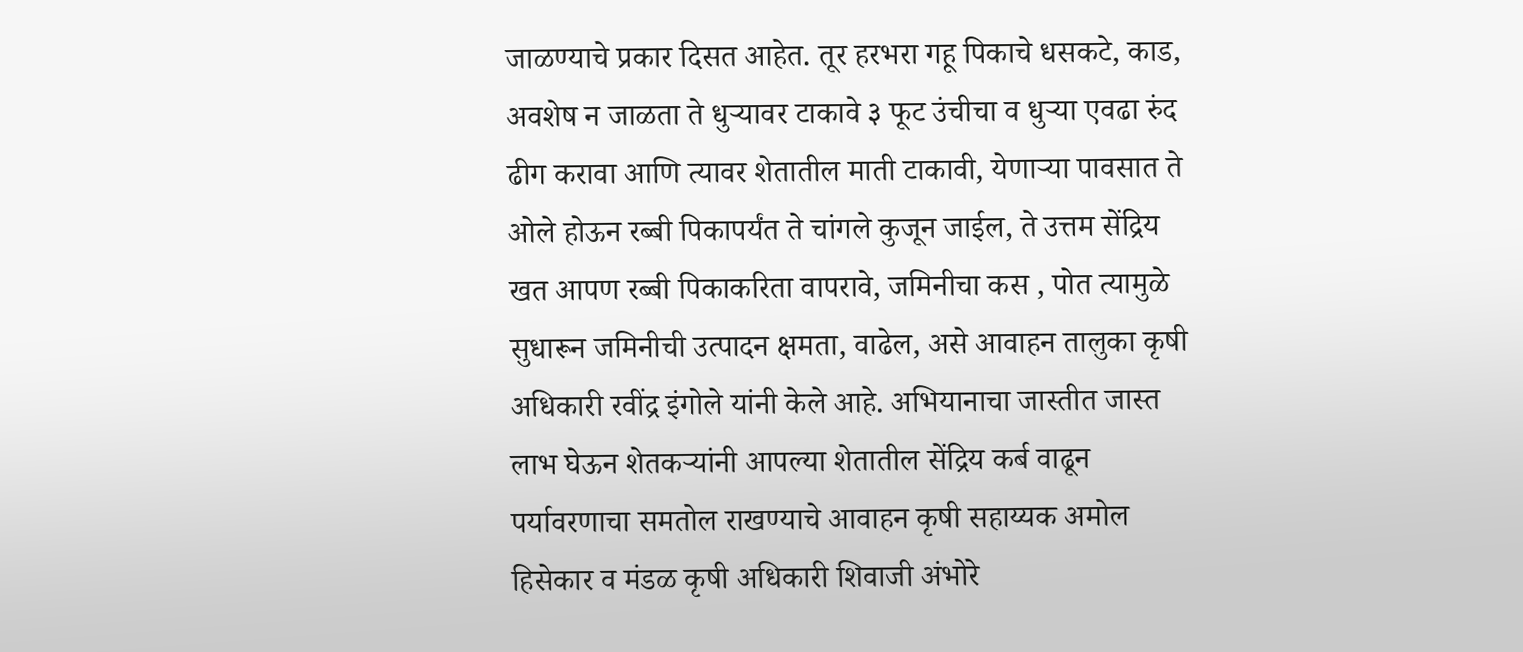जाळण्याचे प्रकार दिसत आहेत. तूर हरभरा गहू पिकाचे धसकटे, काड, अवशेष न जाळता ते धुऱ्यावर टाकावे ३ फूट उंचीचा व धुऱ्या एवढा रुंद ढीग करावा आणि त्यावर शेतातील माती टाकावी, येणाऱ्या पावसात ते ओले होऊन रब्बी पिकापर्यंत ते चांगले कुजून जाईल, ते उत्तम सेंद्रिय खत आपण रब्बी पिकाकरिता वापरावे, जमिनीचा कस , पोत त्यामुळे सुधारून जमिनीची उत्पादन क्षमता, वाढेल, असे आवाहन तालुका कृषी अधिकारी रवींद्र इंगोले यांनी केले आहे. अभियानाचा जास्तीत जास्त लाभ घेऊन शेतकऱ्यांनी आपल्या शेतातील सेंद्रिय कर्ब वाढून पर्यावरणाचा समतोल राखण्याचे आवाहन कृषी सहाय्यक अमोल हिसेकार व मंडळ कृषी अधिकारी शिवाजी अंभोरे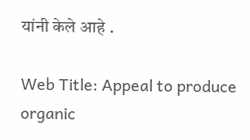यांनी केले आहे .

Web Title: Appeal to produce organic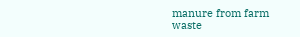manure from farm waste